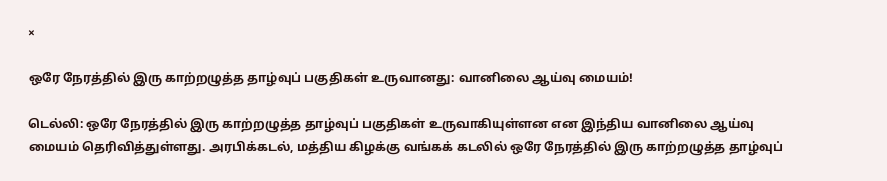×

ஒரே நேரத்தில் இரு காற்றழுத்த தாழ்வுப் பகுதிகள் உருவானது: வானிலை ஆய்வு மையம்!

டெல்லி: ஒரே நேரத்தில் இரு காற்றழுத்த தாழ்வுப் பகுதிகள் உருவாகியுள்ளன என இந்திய வானிலை ஆய்வு மையம் தெரிவித்துள்ளது. அரபிக்கடல், மத்திய கிழக்கு வங்கக் கடலில் ஒரே நேரத்தில் இரு காற்றழுத்த தாழ்வுப்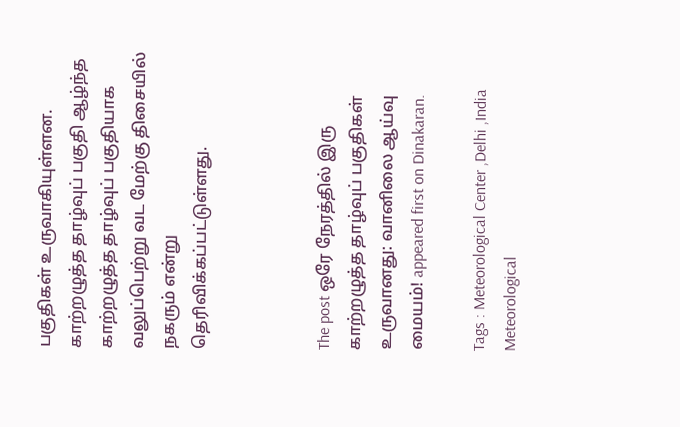பகுதிகள் உருவாகியுள்ளன. காற்றழுத்த தாழ்வுப் பகுதி ஆழ்ந்த காற்றழுத்த தாழ்வுப் பகுதியாக வலுப்பெற்று வட மேற்கு திசையில் நகரும் என்று தெரிவிக்கப்பட்டுள்ளது.



The post ஒரே நேரத்தில் இரு காற்றழுத்த தாழ்வுப் பகுதிகள் உருவானது: வானிலை ஆய்வு மையம்! appeared first on Dinakaran.

Tags : Meteorological Center ,Delhi ,India Meteorological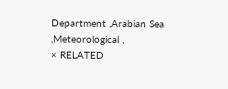Department ,Arabian Sea ,Meteorological ,
× RELATED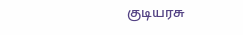குடியரசு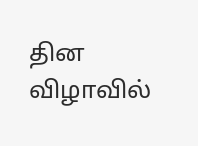தின விழாவில்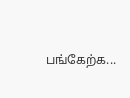பங்கேற்க...